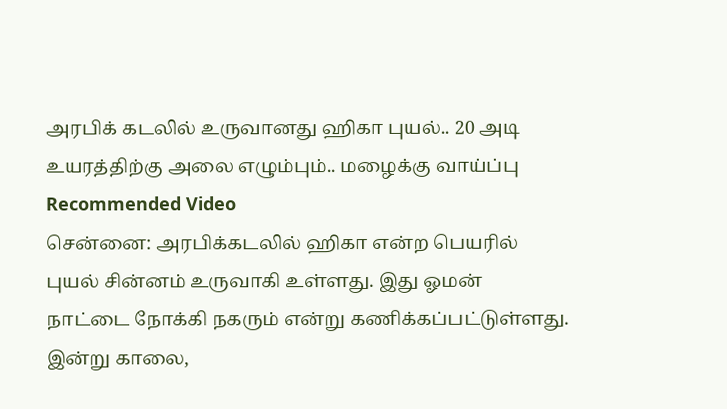அரபிக் கடலில் உருவானது ஹிகா புயல்.. 20 அடி உயரத்திற்கு அலை எழும்பும்.. மழைக்கு வாய்ப்பு
Recommended Video
சென்னை: அரபிக்கடலில் ஹிகா என்ற பெயரில் புயல் சின்னம் உருவாகி உள்ளது. இது ஓமன் நாட்டை நோக்கி நகரும் என்று கணிக்கப்பட்டுள்ளது.
இன்று காலை,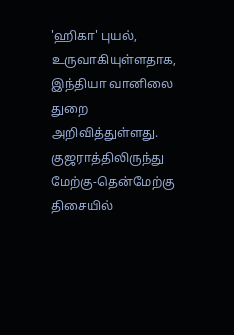'ஹிகா' புயல், உருவாகியுள்ளதாக, இந்தியா வானிலை துறை அறிவித்துள்ளது. குஜராத்திலிருந்து மேற்கு-தென்மேற்கு திசையில்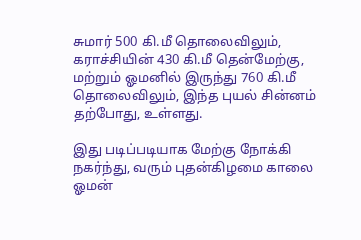சுமார் 500 கி.மீ தொலைவிலும், கராச்சியின் 430 கி.மீ தென்மேற்கு, மற்றும் ஓமனில் இருந்து 760 கி.மீ தொலைவிலும், இந்த புயல் சின்னம் தற்போது, உள்ளது.

இது படிப்படியாக மேற்கு நோக்கி நகர்ந்து, வரும் புதன்கிழமை காலை ஓமன்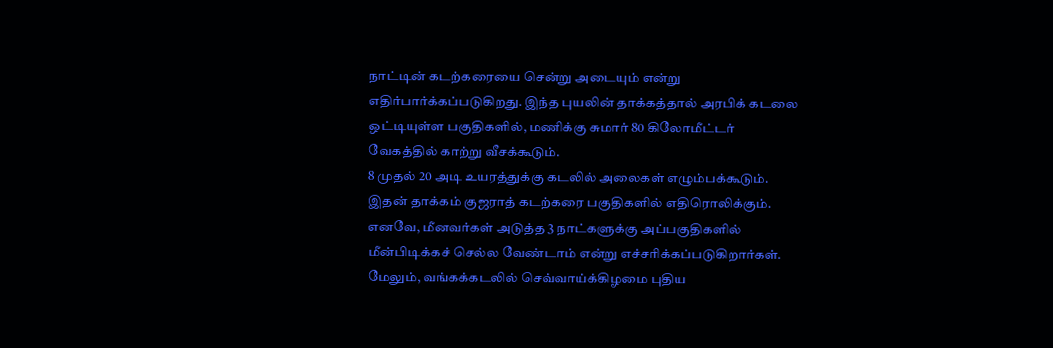நாட்டின் கடற்கரையை சென்று அடையும் என்று எதிர்பார்க்கப்படுகிறது. இந்த புயலின் தாக்கத்தால் அரபிக் கடலை ஒட்டியுள்ள பகுதிகளில், மணிக்கு சுமார் 80 கிலோமீட்டர் வேகத்தில் காற்று வீசக்கூடும்.
8 முதல் 20 அடி உயரத்துக்கு கடலில் அலைகள் எழும்பக்கூடும். இதன் தாக்கம் குஜராத் கடற்கரை பகுதிகளில் எதிரொலிக்கும். எனவே, மீனவர்கள் அடுத்த 3 நாட்களுக்கு அப்பகுதிகளில் மீன்பிடிக்கச் செல்ல வேண்டாம் என்று எச்சரிக்கப்படுகிறார்கள்.
மேலும், வங்கக்கடலில் செவ்வாய்க்கிழமை புதிய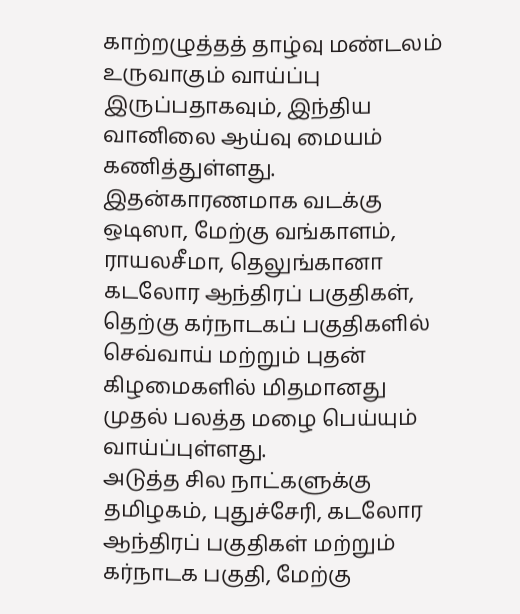காற்றழுத்தத் தாழ்வு மண்டலம் உருவாகும் வாய்ப்பு இருப்பதாகவும், இந்திய வானிலை ஆய்வு மையம் கணித்துள்ளது. இதன்காரணமாக வடக்கு ஒடிஸா, மேற்கு வங்காளம், ராயலசீமா, தெலுங்கானா கடலோர ஆந்திரப் பகுதிகள், தெற்கு கர்நாடகப் பகுதிகளில் செவ்வாய் மற்றும் புதன் கிழமைகளில் மிதமானது முதல் பலத்த மழை பெய்யும் வாய்ப்புள்ளது.
அடுத்த சில நாட்களுக்கு தமிழகம், புதுச்சேரி, கடலோர ஆந்திரப் பகுதிகள் மற்றும் கர்நாடக பகுதி, மேற்கு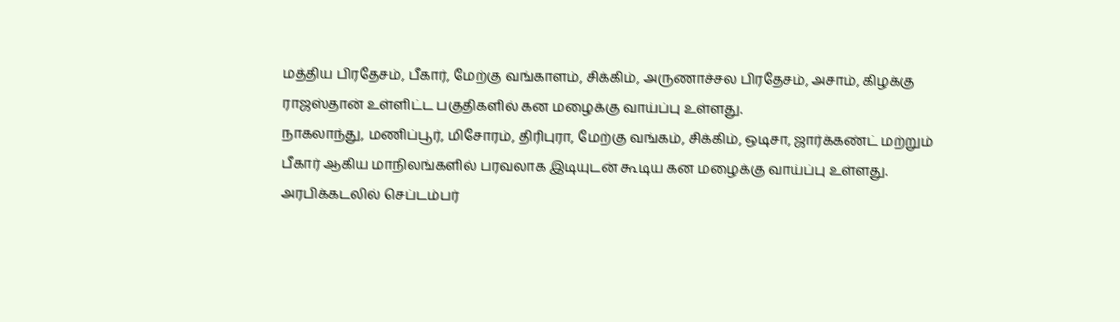மத்திய பிரதேசம், பீகார், மேற்கு வங்காளம், சிக்கிம், அருணாச்சல பிரதேசம், அசாம், கிழக்கு ராஜஸ்தான் உள்ளிட்ட பகுதிகளில் கன மழைக்கு வாய்ப்பு உள்ளது.
நாகலாந்து, மணிப்பூர், மிசோரம், திரிபுரா, மேற்கு வங்கம், சிக்கிம், ஒடிசா, ஜார்க்கண்ட் மற்றும் பீகார் ஆகிய மாநிலங்களில் பரவலாக இடியுடன் கூடிய கன மழைக்கு வாய்ப்பு உள்ளது.
அரபிக்கடலில் செப்டம்பர்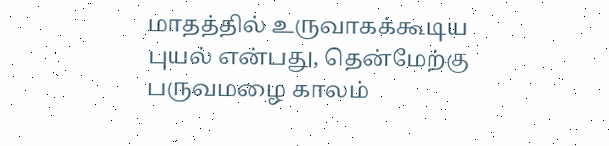மாதத்தில் உருவாகக்கூடிய புயல் என்பது, தென்மேற்கு பருவமழை காலம்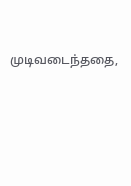முடிவடைந்ததை,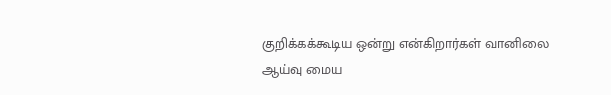குறிக்கக்கூடிய ஒன்று என்கிறார்கள் வானிலை ஆய்வு மைய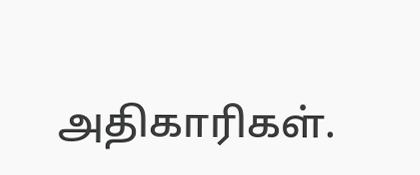அதிகாரிகள்.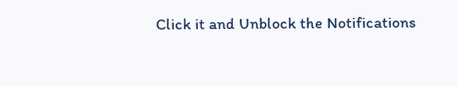Click it and Unblock the Notifications